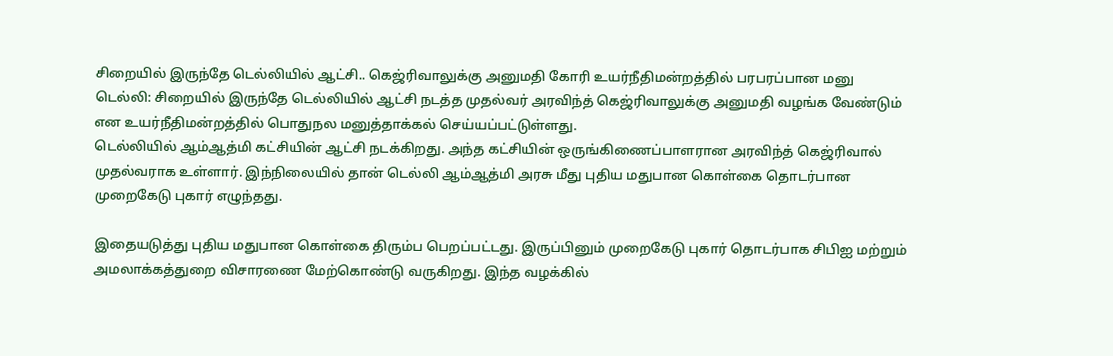சிறையில் இருந்தே டெல்லியில் ஆட்சி.. கெஜ்ரிவாலுக்கு அனுமதி கோரி உயர்நீதிமன்றத்தில் பரபரப்பான மனு
டெல்லி: சிறையில் இருந்தே டெல்லியில் ஆட்சி நடத்த முதல்வர் அரவிந்த் கெஜ்ரிவாலுக்கு அனுமதி வழங்க வேண்டும் என உயர்நீதிமன்றத்தில் பொதுநல மனுத்தாக்கல் செய்யப்பட்டுள்ளது.
டெல்லியில் ஆம்ஆத்மி கட்சியின் ஆட்சி நடக்கிறது. அந்த கட்சியின் ஒருங்கிணைப்பாளரான அரவிந்த் கெஜ்ரிவால் முதல்வராக உள்ளார். இந்நிலையில் தான் டெல்லி ஆம்ஆத்மி அரசு மீது புதிய மதுபான கொள்கை தொடர்பான முறைகேடு புகார் எழுந்தது.

இதையடுத்து புதிய மதுபான கொள்கை திரும்ப பெறப்பட்டது. இருப்பினும் முறைகேடு புகார் தொடர்பாக சிபிஐ மற்றும் அமலாக்கத்துறை விசாரணை மேற்கொண்டு வருகிறது. இந்த வழக்கில்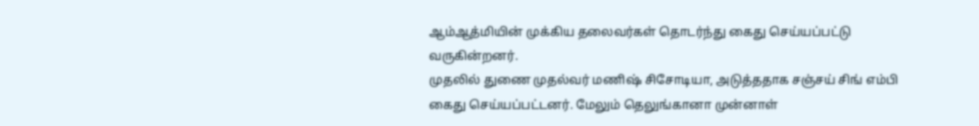ஆம்ஆத்மியின் முக்கிய தலைவர்கள் தொடர்ந்து கைது செய்யப்பட்டு வருகின்றனர்.
முதலில் துணை முதல்வர் மணிஷ் சிசோடியா, அடுத்ததாக சஞ்சய் சிங் எம்பி கைது செய்யப்பட்டனர். மேலும் தெலுங்கானா முன்னாள்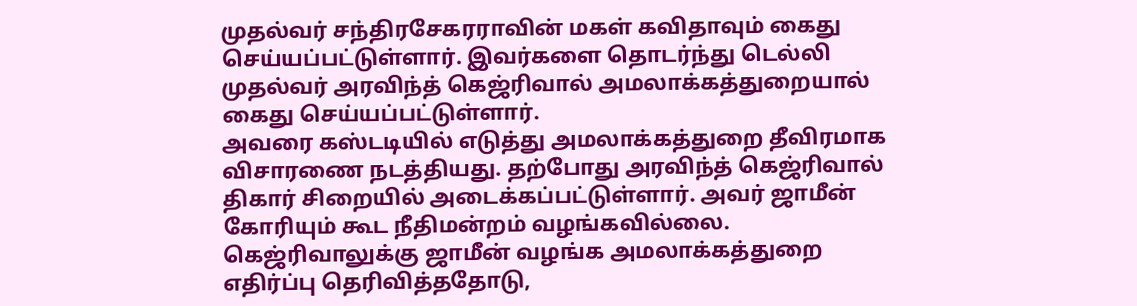முதல்வர் சந்திரசேகரராவின் மகள் கவிதாவும் கைது செய்யப்பட்டுள்ளார். இவர்களை தொடர்ந்து டெல்லி முதல்வர் அரவிந்த் கெஜ்ரிவால் அமலாக்கத்துறையால் கைது செய்யப்பட்டுள்ளார்.
அவரை கஸ்டடியில் எடுத்து அமலாக்கத்துறை தீவிரமாக விசாரணை நடத்தியது. தற்போது அரவிந்த் கெஜ்ரிவால் திகார் சிறையில் அடைக்கப்பட்டுள்ளார். அவர் ஜாமீன் கோரியும் கூட நீதிமன்றம் வழங்கவில்லை. கெஜ்ரிவாலுக்கு ஜாமீன் வழங்க அமலாக்கத்துறை எதிர்ப்பு தெரிவித்ததோடு,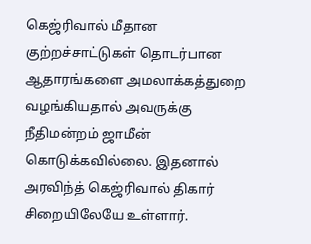கெஜ்ரிவால் மீதான குற்றச்சாட்டுகள் தொடர்பான ஆதாரங்களை அமலாக்கத்துறை வழங்கியதால் அவருக்கு நீதிமன்றம் ஜாமீன் கொடுக்கவில்லை. இதனால் அரவிந்த் கெஜ்ரிவால் திகார் சிறையிலேயே உள்ளார்.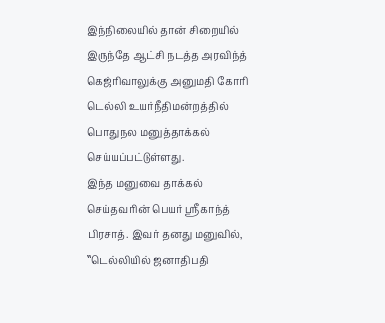இந்நிலையில் தான் சிறையில் இருந்தே ஆட்சி நடத்த அரவிந்த் கெஜ்ரிவாலுக்கு அனுமதி கோரி டெல்லி உயர்நீதிமன்றத்தில் பொதுநல மனுத்தாக்கல் செய்யப்பட்டுள்ளது.
இந்த மனுவை தாக்கல் செய்தவரின் பெயர் ஸ்ரீகாந்த் பிரசாத். இவர் தனது மனுவில், ‛‛டெல்லியில் ஜனாதிபதி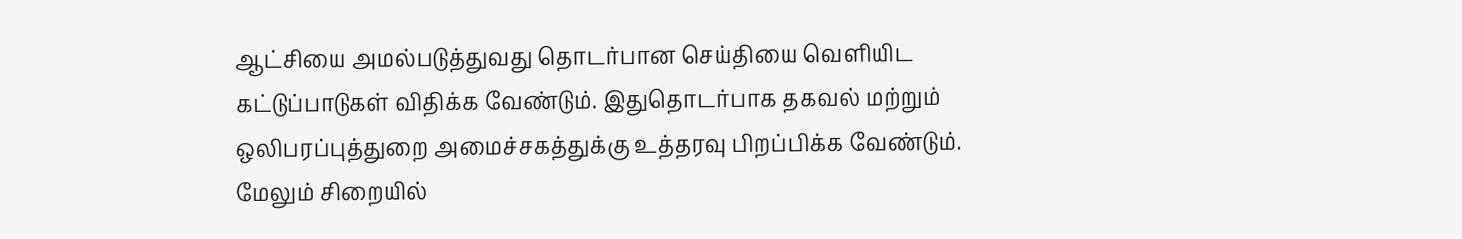ஆட்சியை அமல்படுத்துவது தொடர்பான செய்தியை வெளியிட கட்டுப்பாடுகள் விதிக்க வேண்டும். இதுதொடர்பாக தகவல் மற்றும் ஒலிபரப்புத்துறை அமைச்சகத்துக்கு உத்தரவு பிறப்பிக்க வேண்டும்.
மேலும் சிறையில்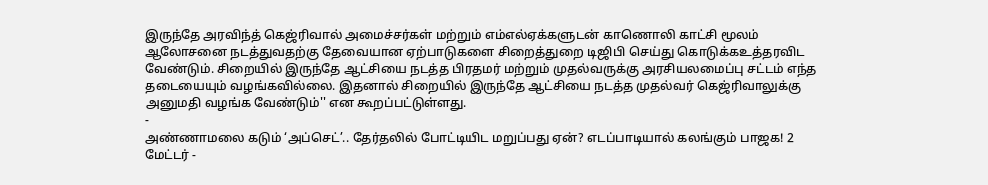இருந்தே அரவிந்த் கெஜ்ரிவால் அமைச்சர்கள் மற்றும் எம்எல்ஏக்களுடன் காணொலி காட்சி மூலம் ஆலோசனை நடத்துவதற்கு தேவையான ஏற்பாடுகளை சிறைத்துறை டிஜிபி செய்து கொடுக்கஉத்தரவிட வேண்டும். சிறையில் இருந்தே ஆட்சியை நடத்த பிரதமர் மற்றும் முதல்வருக்கு அரசியலமைப்பு சட்டம் எந்த தடையையும் வழங்கவில்லை. இதனால் சிறையில் இருந்தே ஆட்சியை நடத்த முதல்வர் கெஜ்ரிவாலுக்கு அனுமதி வழங்க வேண்டும்'' என கூறப்பட்டுள்ளது.
-
அண்ணாமலை கடும் ‘அப்செட்’.. தேர்தலில் போட்டியிட மறுப்பது ஏன்? எடப்பாடியால் கலங்கும் பாஜக! 2 மேட்டர் -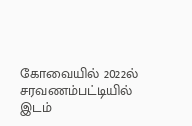கோவையில் 2022ல் சரவணம்பட்டியில் இடம்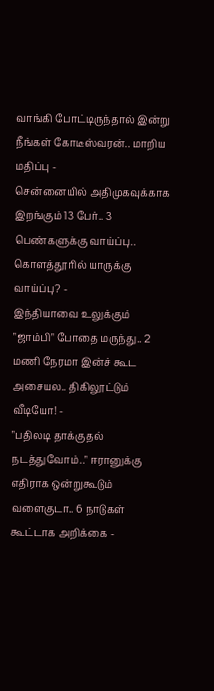வாங்கி போட்டிருந்தால் இன்று நீங்கள் கோடீஸ்வரன்.. மாறிய மதிப்பு -
சென்னையில் அதிமுகவுக்காக இறங்கும் 13 பேர்.. 3 பெண்களுக்கு வாய்ப்பு.. கொளத்தூரில் யாருக்கு வாய்ப்பு? -
இந்தியாவை உலுக்கும் "ஜாம்பி" போதை மருந்து.. 2 மணி நேரமா இன்ச் கூட அசையல.. திகிலூட்டும் வீடியோ! -
"பதிலடி தாக்குதல் நடத்துவோம்.." ஈரானுக்கு எதிராக ஒன்றுகூடும் வளைகுடா.. 6 நாடுகள் கூட்டாக அறிக்கை -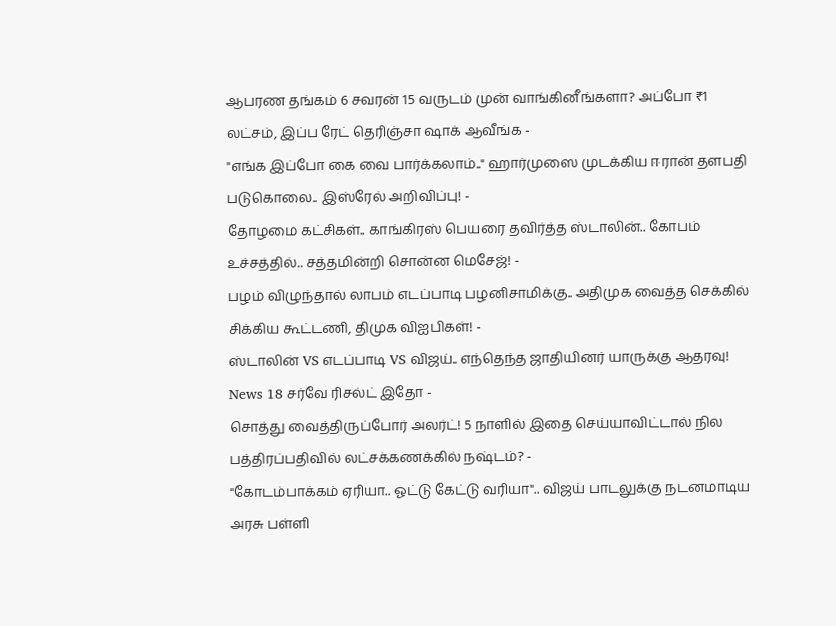ஆபரண தங்கம் 6 சவரன் 15 வருடம் முன் வாங்கினீங்களா? அப்போ ₹1 லட்சம், இப்ப ரேட் தெரிஞ்சா ஷாக் ஆவீங்க -
"எங்க இப்போ கை வை பார்க்கலாம்.." ஹார்முஸை முடக்கிய ஈரான் தளபதி படுகொலை.. இஸ்ரேல் அறிவிப்பு! -
தோழமை கட்சிகள்.. காங்கிரஸ் பெயரை தவிர்த்த ஸ்டாலின்.. கோபம் உச்சத்தில்.. சத்தமின்றி சொன்ன மெசேஜ்! -
பழம் விழுந்தால் லாபம் எடப்பாடி பழனிசாமிக்கு.. அதிமுக வைத்த செக்கில் சிக்கிய கூட்டணி, திமுக விஐபிகள்! -
ஸ்டாலின் VS எடப்பாடி VS விஜய்.. எந்தெந்த ஜாதியினர் யாருக்கு ஆதரவு! News 18 சர்வே ரிசல்ட் இதோ -
சொத்து வைத்திருப்போர் அலர்ட்! 5 நாளில் இதை செய்யாவிட்டால் நில பத்திரப்பதிவில் லட்சக்கணக்கில் நஷ்டம்? -
"கோடம்பாக்கம் ஏரியா.. ஓட்டு கேட்டு வரியா".. விஜய் பாடலுக்கு நடனமாடிய அரசு பள்ளி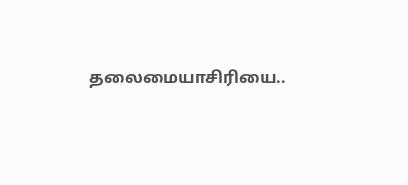தலைமையாசிரியை..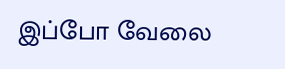இப்போ வேலை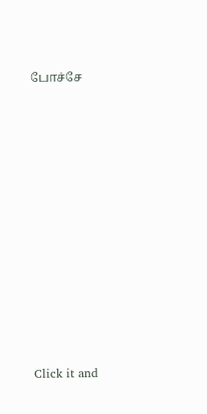போச்சே












Click it and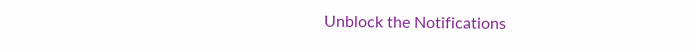Unblock the Notifications